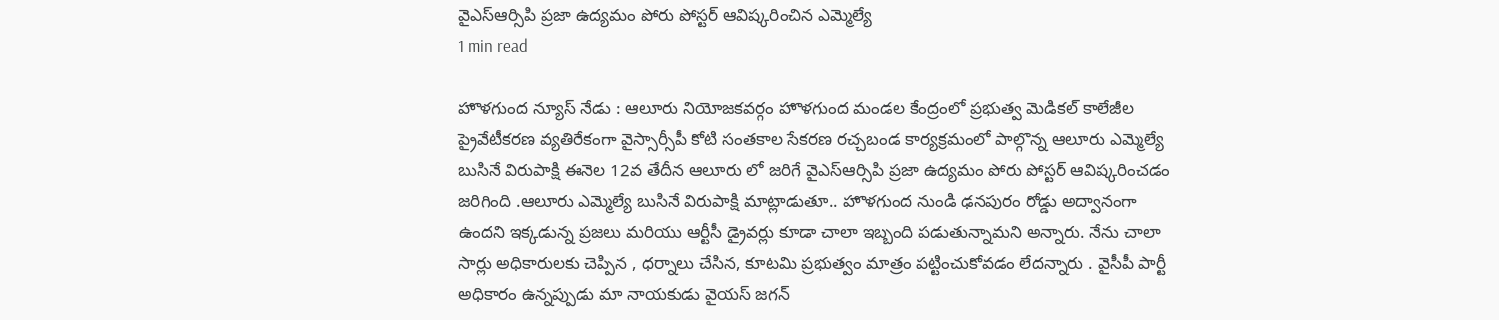వైఎస్ఆర్సిపి ప్రజా ఉద్యమం పోరు పోస్టర్ ఆవిష్కరించిన ఎమ్మెల్యే
1 min read

హొళగుంద న్యూస్ నేడు : ఆలూరు నియోజకవర్గం హొళగుంద మండల కేంద్రంలో ప్రభుత్వ మెడికల్ కాలేజీల ప్రైవేటీకరణ వ్యతిరేకంగా వైస్సార్సీపీ కోటి సంతకాల సేకరణ రచ్చబండ కార్యక్రమంలో పాల్గొన్న ఆలూరు ఎమ్మెల్యే బుసినే విరుపాక్షి ఈనెల 12వ తేదీన ఆలూరు లో జరిగే వైఎస్ఆర్సిపి ప్రజా ఉద్యమం పోరు పోస్టర్ ఆవిష్కరించడం జరిగింది .ఆలూరు ఎమ్మెల్యే బుసినే విరుపాక్షి మాట్లాడుతూ.. హొళగుంద నుండి ఢనపురం రోడ్డు అద్వానంగా ఉందని ఇక్కడున్న ప్రజలు మరియు ఆర్టీసీ డ్రైవర్లు కూడా చాలా ఇబ్బంది పడుతున్నామని అన్నారు. నేను చాలా సార్లు అధికారులకు చెప్పిన , ధర్నాలు చేసిన, కూటమి ప్రభుత్వం మాత్రం పట్టించుకోవడం లేదన్నారు . వైసీపీ పార్టీ అధికారం ఉన్నప్పుడు మా నాయకుడు వైయస్ జగన్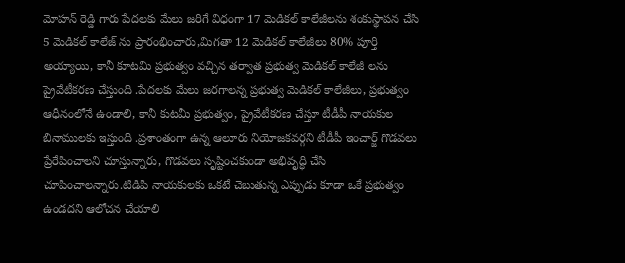మోహన్ రెడ్డి గారు పేదలకు మేలు జరిగే విధంగా 17 మెడికల్ కాలేజీలను శంకుస్థాపన చేసి 5 మెడికల్ కాలేజ్ ను ప్రారంభించారు,మిగతా 12 మెడికల్ కాలేజీలు 80% పూర్తి అయ్యాయి, కానీ కూటమి ప్రభుత్వం వచ్చిన తర్వాత ప్రభుత్వ మెడికల్ కాలేజీ లను ప్రైవేటీకరణ చేస్తుంది .పేదలకు మేలు జరగాలన్న ప్రభుత్వ మెడికల్ కాలేజీలు, ప్రభుత్వం ఆధీనంలోనే ఉండాలి, కానీ కుటమీ ప్రభుత్వం, ప్రైవేటీకరణ చేస్తూ టీడీపీ నాయకుల బినాములకు ఇస్తుంది .ప్రశాంతంగా ఉన్న ఆలూరు నియోజకవర్గని టీడీపీ ఇంచార్జ్ గొడవలు ప్రేరేపించాలని చూస్తున్నారు, గొడవలు సృష్టించకుండా అభివృద్ధి చేసి చూపించాలన్నారు.టిడిపి నాయకులకు ఒకటే చెబుతున్న ఎప్పుడు కూడా ఒకే ప్రభుత్వం ఉండదని ఆలోచన చేయాలి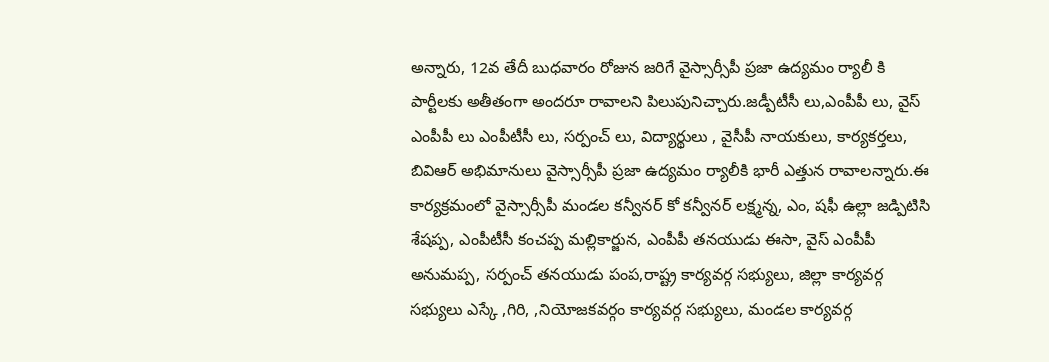అన్నారు, 12వ తేదీ బుధవారం రోజున జరిగే వైస్సార్సీపీ ప్రజా ఉద్యమం ర్యాలీ కి పార్టీలకు అతీతంగా అందరూ రావాలని పిలుపునిచ్చారు.జడ్పీటీసీ లు,ఎంపీపీ లు, వైస్ ఎంపీపీ లు ఎంపీటీసీ లు, సర్పంచ్ లు, విద్యార్థులు , వైసీపీ నాయకులు, కార్యకర్తలు, బివిఆర్ అభిమానులు వైస్సార్సీపీ ప్రజా ఉద్యమం ర్యాలీకి భారీ ఎత్తున రావాలన్నారు.ఈ కార్యక్రమంలో వైస్సార్సీపీ మండల కన్వీనర్ కో కన్వీనర్ లక్ష్మన్న, ఎం, షఫీ ఉల్లా జడ్పిటిసి శేషప్ప, ఎంపీటీసీ కంచప్ప మల్లికార్జున, ఎంపీపీ తనయుడు ఈసా, వైస్ ఎంపీపీ అనుమప్ప, సర్పంచ్ తనయుడు పంప,రాష్ట్ర కార్యవర్గ సభ్యులు, జిల్లా కార్యవర్గ సభ్యులు ఎస్కే ,గిరి, ,నియోజకవర్గం కార్యవర్గ సభ్యులు, మండల కార్యవర్గ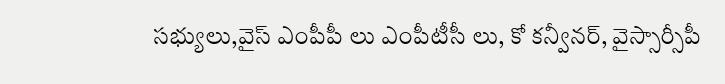సభ్యులు,వైస్ ఎంపీపీ లు ఎంపీటీసీ లు, కో కన్వీనర్, వైస్సార్సీపీ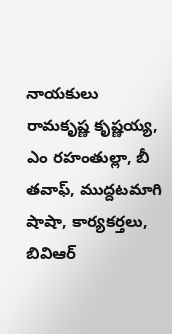నాయకులు రామకృష్ణ కృష్ణయ్య, ఎం రహంతుల్లా, బీ తవాఫ్, ముద్దటమాగి షాషా, కార్యకర్తలు, బివిఆర్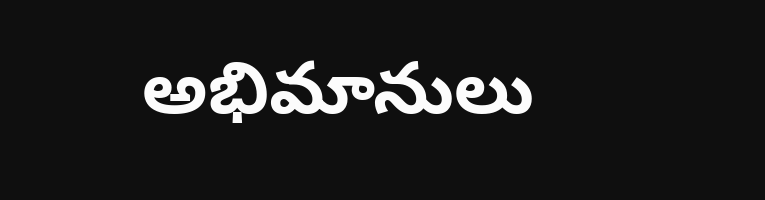అభిమానులు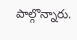పాల్గొన్నారు.